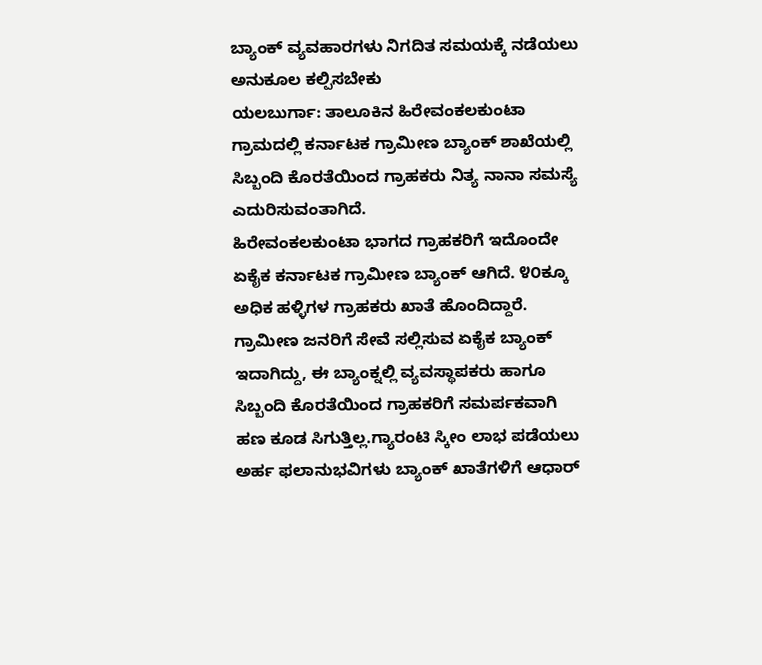ಬ್ಯಾಂಕ್ ವ್ಯವಹಾರಗಳು ನಿಗದಿತ ಸಮಯಕ್ಕೆ ನಡೆಯಲು ಅನುಕೂಲ ಕಲ್ಪಿಸಬೇಕು
ಯಲಬುರ್ಗಾ: ತಾಲೂಕಿನ ಹಿರೇವಂಕಲಕುಂಟಾ ಗ್ರಾಮದಲ್ಲಿ ಕರ್ನಾಟಕ ಗ್ರಾಮೀಣ ಬ್ಯಾಂಕ್ ಶಾಖೆಯಲ್ಲಿ ಸಿಬ್ಬಂದಿ ಕೊರತೆಯಿಂದ ಗ್ರಾಹಕರು ನಿತ್ಯ ನಾನಾ ಸಮಸ್ಯೆ ಎದುರಿಸುವಂತಾಗಿದೆ.
ಹಿರೇವಂಕಲಕುಂಟಾ ಭಾಗದ ಗ್ರಾಹಕರಿಗೆ ಇದೊಂದೇ ಏಕೈಕ ಕರ್ನಾಟಕ ಗ್ರಾಮೀಣ ಬ್ಯಾಂಕ್ ಆಗಿದೆ. ೪೦ಕ್ಕೂ ಅಧಿಕ ಹಳ್ಳಿಗಳ ಗ್ರಾಹಕರು ಖಾತೆ ಹೊಂದಿದ್ದಾರೆ. ಗ್ರಾಮೀಣ ಜನರಿಗೆ ಸೇವೆ ಸಲ್ಲಿಸುವ ಏಕೈಕ ಬ್ಯಾಂಕ್ ಇದಾಗಿದ್ದು, ಈ ಬ್ಯಾಂಕ್ನಲ್ಲಿ ವ್ಯವಸ್ಥಾಪಕರು ಹಾಗೂ ಸಿಬ್ಬಂದಿ ಕೊರತೆಯಿಂದ ಗ್ರಾಹಕರಿಗೆ ಸಮರ್ಪಕವಾಗಿ ಹಣ ಕೂಡ ಸಿಗುತ್ತಿಲ್ಲ.ಗ್ಯಾರಂಟಿ ಸ್ಕೀಂ ಲಾಭ ಪಡೆಯಲು ಅರ್ಹ ಫಲಾನುಭವಿಗಳು ಬ್ಯಾಂಕ್ ಖಾತೆಗಳಿಗೆ ಆಧಾರ್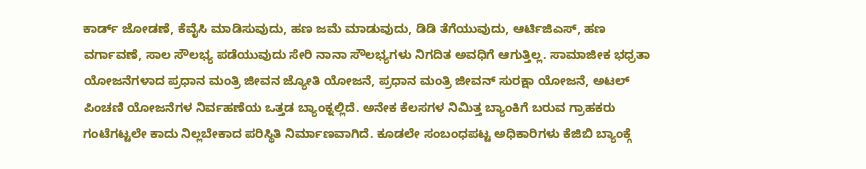ಕಾರ್ಡ್ ಜೋಡಣೆ, ಕೆವೈಸಿ ಮಾಡಿಸುವುದು, ಹಣ ಜಮೆ ಮಾಡುವುದು, ಡಿಡಿ ತೆಗೆಯುವುದು, ಆರ್ಟಿಜಿಎಸ್, ಹಣ ವರ್ಗಾವಣೆ, ಸಾಲ ಸೌಲಭ್ಯ ಪಡೆಯುವುದು ಸೇರಿ ನಾನಾ ಸೌಲಭ್ಯಗಳು ನಿಗದಿತ ಅವಧಿಗೆ ಆಗುತ್ತಿಲ್ಲ. ಸಾಮಾಜೀಕ ಭಧ್ರತಾ ಯೋಜನೆಗಳಾದ ಪ್ರಧಾನ ಮಂತ್ರಿ ಜೀವನ ಜ್ಯೋತಿ ಯೋಜನೆ, ಪ್ರಧಾನ ಮಂತ್ರಿ ಜೀವನ್ ಸುರಕ್ಷಾ ಯೋಜನೆ, ಅಟಲ್ ಪಿಂಚಣಿ ಯೋಜನೆಗಳ ನಿರ್ವಹಣೆಯ ಒತ್ತಡ ಬ್ಯಾಂಕ್ನಲ್ಲಿದೆ. ಅನೇಕ ಕೆಲಸಗಳ ನಿಮಿತ್ತ ಬ್ಯಾಂಕಿಗೆ ಬರುವ ಗ್ರಾಹಕರು ಗಂಟೆಗಟ್ಟಲೇ ಕಾದು ನಿಲ್ಲಬೇಕಾದ ಪರಿಸ್ಥಿತಿ ನಿರ್ಮಾಣವಾಗಿದೆ. ಕೂಡಲೇ ಸಂಬಂಧಪಟ್ಟ ಅಧಿಕಾರಿಗಳು ಕೆಜಿಬಿ ಬ್ಯಾಂಕ್ಗೆ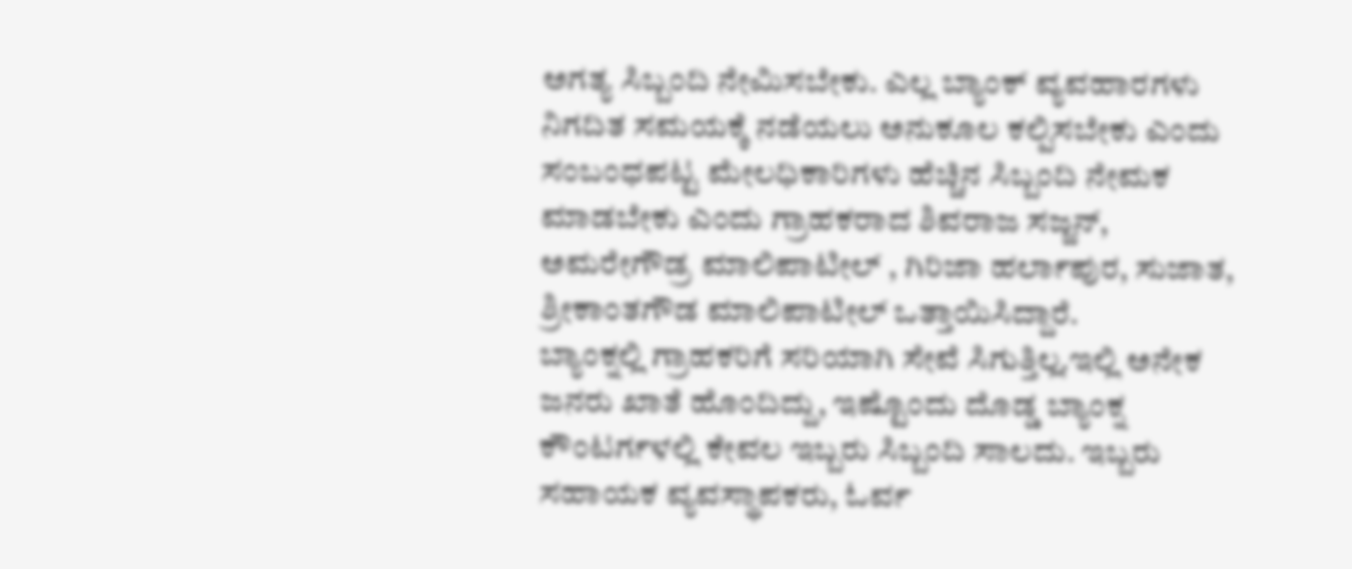ಅಗತ್ಯ ಸಿಬ್ಬಂದಿ ನೇಮಿಸಬೇಕು. ಎಲ್ಲ ಬ್ಯಾಂಕ್ ವ್ಯವಹಾರಗಳು ನಿಗದಿತ ಸಮಯಕ್ಕೆ ನಡೆಯಲು ಅನುಕೂಲ ಕಲ್ಪಿಸಬೇಕು ಎಂದು ಸಂಬಂಧಪಟ್ಟ ಮೇಲಧಿಕಾರಿಗಳು ಹೆಚ್ಚಿನ ಸಿಬ್ಬಂದಿ ನೇಮಕ ಮಾಡಬೇಕು ಎಂದು ಗ್ರಾಹಕರಾದ ಶಿವರಾಜ ಸಜ್ಜನ್, ಅಮರೇಗೌಡ್ರ ಮಾಲಿಪಾಟೀಲ್ , ಗಿರಿಜಾ ಹರ್ಲಾಪುರ, ಸುಜಾತ, ಶ್ರೀಕಾಂತಗೌಡ ಮಾಲಿಪಾಟೀಲ್ ಒತ್ತಾಯಿಸಿದ್ದಾರೆ.
ಬ್ಯಾಂಕ್ನಲ್ಲಿ ಗ್ರಾಹಕರಿಗೆ ಸರಿಯಾಗಿ ಸೇವೆ ಸಿಗುತ್ತಿಲ್ಲ.ಇಲ್ಲಿ ಅನೇಕ ಜನರು ಖಾತೆ ಹೊಂದಿದ್ದು, ಇಷ್ಟೊಂದು ದೊಡ್ಡ ಬ್ಯಾಂಕ್ನ ಕೌಂಟರ್ಗಳಲ್ಲಿ ಕೇವಲ ಇಬ್ಬರು ಸಿಬ್ಬಂದಿ ಸಾಲದು. ಇಬ್ಬರು ಸಹಾಯಕ ವ್ಯವಸ್ಥಾಪಕರು, ಓರ್ವ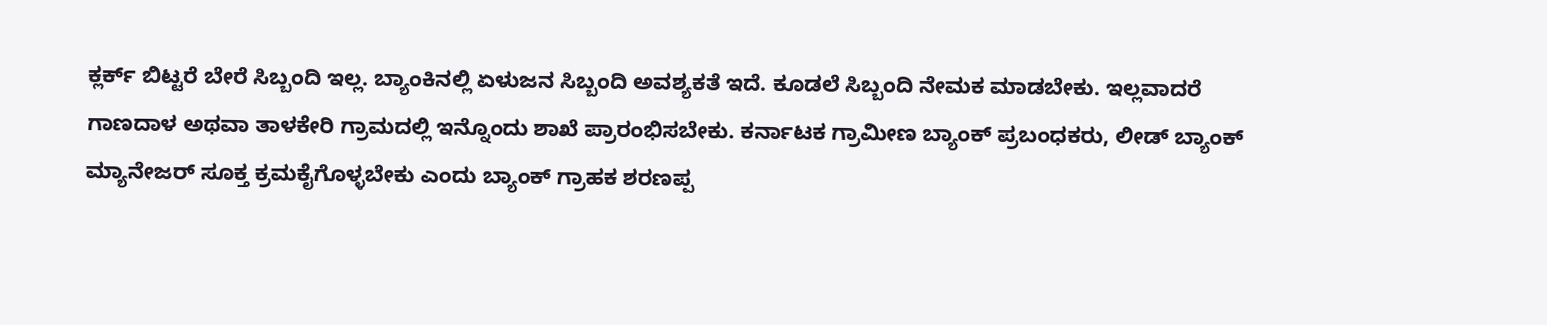ಕ್ಲರ್ಕ್ ಬಿಟ್ಟರೆ ಬೇರೆ ಸಿಬ್ಬಂದಿ ಇಲ್ಲ. ಬ್ಯಾಂಕಿನಲ್ಲಿ ಏಳುಜನ ಸಿಬ್ಬಂದಿ ಅವಶ್ಯಕತೆ ಇದೆ. ಕೂಡಲೆ ಸಿಬ್ಬಂದಿ ನೇಮಕ ಮಾಡಬೇಕು. ಇಲ್ಲವಾದರೆ ಗಾಣದಾಳ ಅಥವಾ ತಾಳಕೇರಿ ಗ್ರಾಮದಲ್ಲಿ ಇನ್ನೊಂದು ಶಾಖೆ ಪ್ರಾರಂಭಿಸಬೇಕು. ಕರ್ನಾಟಕ ಗ್ರಾಮೀಣ ಬ್ಯಾಂಕ್ ಪ್ರಬಂಧಕರು, ಲೀಡ್ ಬ್ಯಾಂಕ್ ಮ್ಯಾನೇಜರ್ ಸೂಕ್ತ ಕ್ರಮಕೈಗೊಳ್ಳಬೇಕು ಎಂದು ಬ್ಯಾಂಕ್ ಗ್ರಾಹಕ ಶರಣಪ್ಪ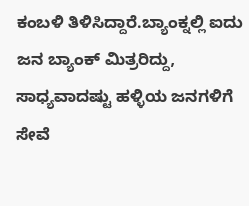ಕಂಬಳಿ ತಿಳಿಸಿದ್ದಾರೆ.ಬ್ಯಾಂಕ್ನಲ್ಲಿ ಐದು ಜನ ಬ್ಯಾಂಕ್ ಮಿತ್ರರಿದ್ದು, ಸಾಧ್ಯವಾದಷ್ಟು ಹಳ್ಳಿಯ ಜನಗಳಿಗೆ ಸೇವೆ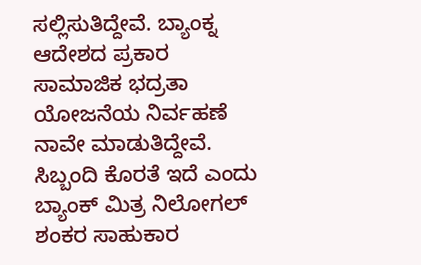ಸಲ್ಲಿಸುತಿದ್ದೇವೆ. ಬ್ಯಾಂಕ್ನ ಆದೇಶದ ಪ್ರಕಾರ ಸಾಮಾಜಿಕ ಭದ್ರತಾ ಯೋಜನೆಯ ನಿರ್ವಹಣೆ ನಾವೇ ಮಾಡುತಿದ್ದೇವೆ. ಸಿಬ್ಬಂದಿ ಕೊರತೆ ಇದೆ ಎಂದು ಬ್ಯಾಂಕ್ ಮಿತ್ರ ನಿಲೋಗಲ್ ಶಂಕರ ಸಾಹುಕಾರ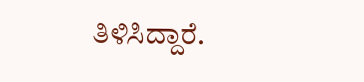ತಿಳಿಸಿದ್ದಾರೆ.